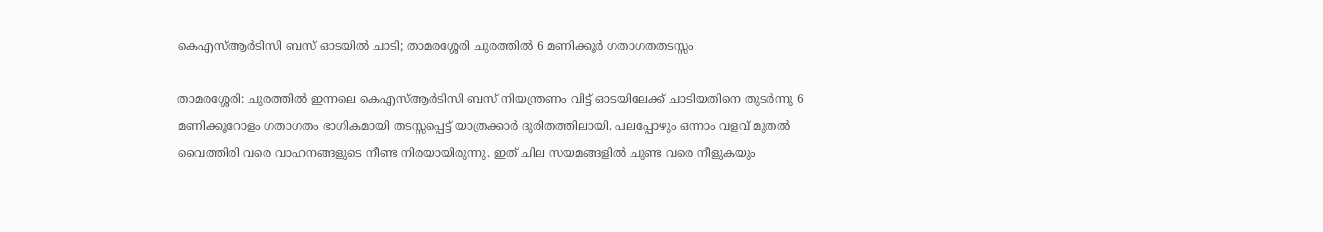കെഎസ്ആർടിസി ബസ് ഓടയിൽ ചാടി; താമരശ്ശേരി ചുരത്തിൽ 6 മണിക്കൂർ ഗതാഗതതടസ്സം

താമരശ്ശേരി: ചുരത്തിൽ ഇന്നലെ കെഎസ്ആർടിസി ബസ് നിയന്ത്രണം വിട്ട് ഓടയിലേക്ക് ചാടിയതിനെ തുടർന്നു 6 മണിക്കൂറോളം ഗതാഗതം ഭാഗികമായി തടസ്സപ്പെട്ട് യാത്രക്കാർ ദുരിതത്തിലായി. പലപ്പോഴും ഒന്നാം വളവ് മുതൽ വൈത്തിരി വരെ വാഹനങ്ങളുടെ നീണ്ട നിരയായിരുന്നു. ഇത് ചില സയമങ്ങളിൽ ചുണ്ട വരെ നീളുകയും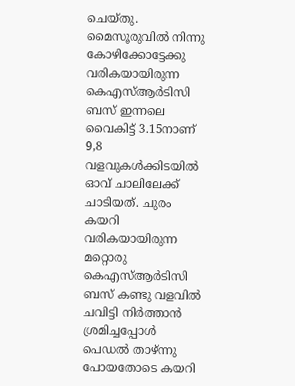ചെയ്തു.
മൈസൂരുവിൽ നിന്നു കോഴിക്കോട്ടേക്കു വരികയായിരുന്ന കെഎസ്ആർടിസി ബസ് ഇന്നലെ വൈകിട്ട് 3.15നാണ് 9,8 വളവുകൾക്കിടയിൽ ഓവ് ചാലിലേക്ക് ചാടിയത്. ചുരം കയറി വരികയായിരുന്ന മറ്റൊരു കെഎസ്ആർടിസി ബസ് കണ്ടു വളവിൽ ചവിട്ടി നിർത്താൻ ശ്രമിച്ചപ്പോൾ പെഡൽ താഴ്ന്നു പോയതോടെ കയറി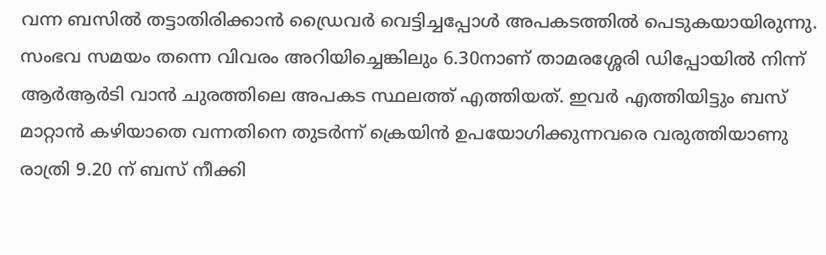വന്ന ബസിൽ തട്ടാതിരിക്കാൻ ഡ്രൈവർ വെട്ടിച്ചപ്പോൾ അപകടത്തിൽ പെടുകയായിരുന്നു.
സംഭവ സമയം തന്നെ വിവരം അറിയിച്ചെങ്കിലും 6.30നാണ് താമരശ്ശേരി ഡിപ്പോയിൽ നിന്ന് ആർആർടി വാൻ ചുരത്തിലെ അപകട സ്ഥലത്ത് എത്തിയത്. ഇവർ എത്തിയിട്ടും ബസ് മാറ്റാൻ കഴിയാതെ വന്നതിനെ തുടർന്ന് ക്രെയിൻ ഉപയോഗിക്കുന്നവരെ വരുത്തിയാണു രാത്രി 9.20 ന് ബസ് നീക്കി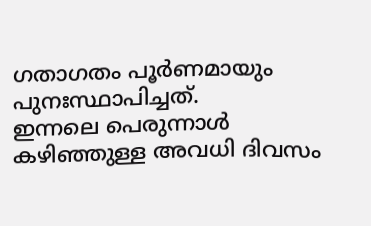ഗതാഗതം പൂർണമായും പുനഃസ്ഥാപിച്ചത്.
ഇന്നലെ പെരുന്നാൾ കഴിഞ്ഞുള്ള അവധി ദിവസം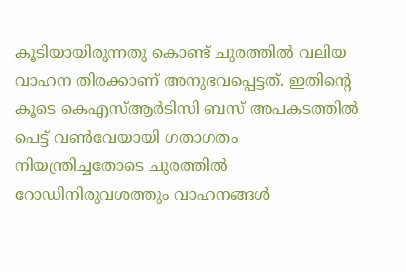കൂടിയായിരുന്നതു കൊണ്ട് ചുരത്തിൽ വലിയ വാഹന തിരക്കാണ് അനുഭവപ്പെട്ടത്. ഇതിന്റെ കൂടെ കെഎസ്ആർടിസി ബസ് അപകടത്തിൽ പെട്ട് വൺവേയായി ഗതാഗതം നിയന്ത്രിച്ചതോടെ ചുരത്തിൽ റോഡിനിരുവശത്തും വാഹനങ്ങൾ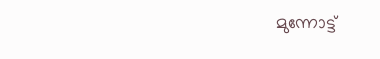മുന്നോട്ട്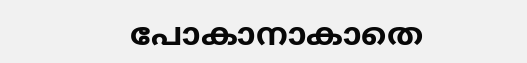പോകാനാകാതെ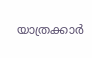യാത്രക്കാർ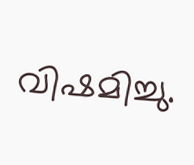വിഷമിച്ചു.